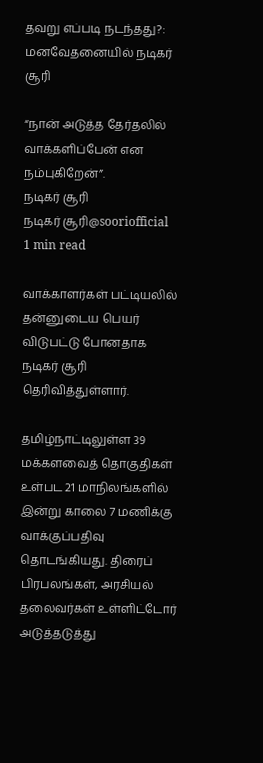தவறு எப்படி நடந்தது?: மனவேதனையில் நடிகர் சூரி

“நான் அடுத்த தேர்தலில் வாக்களிப்பேன் என நம்புகிறேன்”.
நடிகர் சூரி
நடிகர் சூரி@sooriofficial
1 min read

வாக்காளர்கள் பட்டியலில் தன்னுடைய பெயர் விடுபட்டு போனதாக நடிகர் சூரி தெரிவித்துள்ளார்.

தமிழ்நாட்டிலுள்ள 39 மக்களவைத் தொகுதிகள் உள்பட 21 மாநிலங்களில் இன்று காலை 7 மணிக்கு வாக்குப்பதிவு தொடங்கியது. திரைப் பிரபலங்கள், அரசியல் தலைவர்கள் உள்ளிட்டோர் அடுத்தடுத்து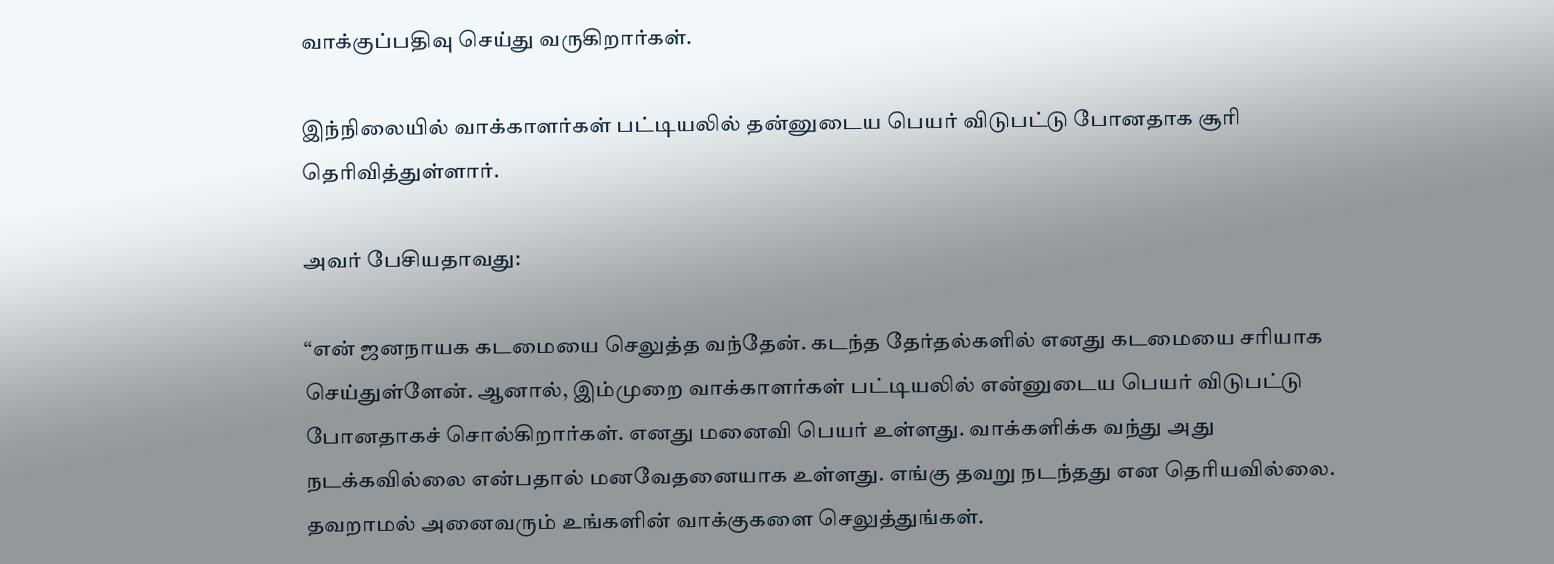வாக்குப்பதிவு செய்து வருகிறார்கள்.

இந்நிலையில் வாக்காளர்கள் பட்டியலில் தன்னுடைய பெயர் விடுபட்டு போனதாக சூரி தெரிவித்துள்ளார்.

அவர் பேசியதாவது:

“என் ஜனநாயக கடமையை செலுத்த வந்தேன். கடந்த தேர்தல்களில் எனது கடமையை சரியாக செய்துள்ளேன். ஆனால், இம்முறை வாக்காளர்கள் பட்டியலில் என்னுடைய பெயர் விடுபட்டு போனதாகச் சொல்கிறார்கள். எனது மனைவி பெயர் உள்ளது. வாக்களிக்க வந்து அது நடக்கவில்லை என்பதால் மனவேதனையாக உள்ளது. எங்கு தவறு நடந்தது என தெரியவில்லை. தவறாமல் அனைவரும் உங்களின் வாக்குகளை செலுத்துங்கள்.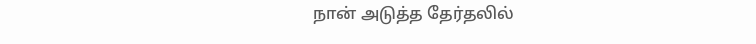நான் அடுத்த தேர்தலில்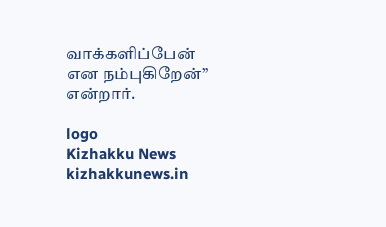வாக்களிப்பேன் என நம்புகிறேன்” என்றார்.

logo
Kizhakku News
kizhakkunews.in